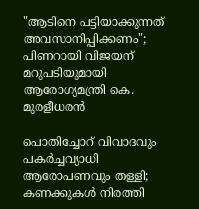"ആടിനെ പട്ടിയാക്കുന്നത് അവസാനിപ്പിക്കണം"; പിണറായി വിജയന് മറുപടിയുമായി ആരോഗ്യമന്ത്രി കെ. മുരളീധരൻ

പൊതിച്ചോറ് വിവാദവും പകർച്ചവ്യാധി ആരോപണവും തള്ളി; കണക്കുകൾ നിരത്തി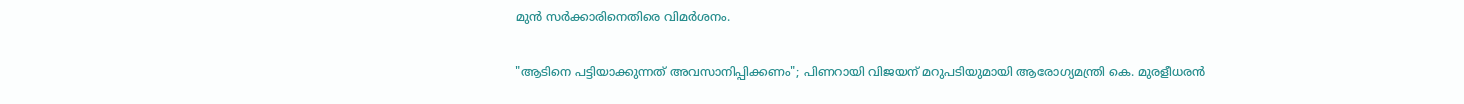മുൻ സർക്കാരിനെതിരെ വിമർശനം.

"ആടിനെ പട്ടിയാക്കുന്നത് അവസാനിപ്പിക്കണം"; പിണറായി വിജയന് മറുപടിയുമായി ആരോഗ്യമന്ത്രി കെ. മുരളീധരൻ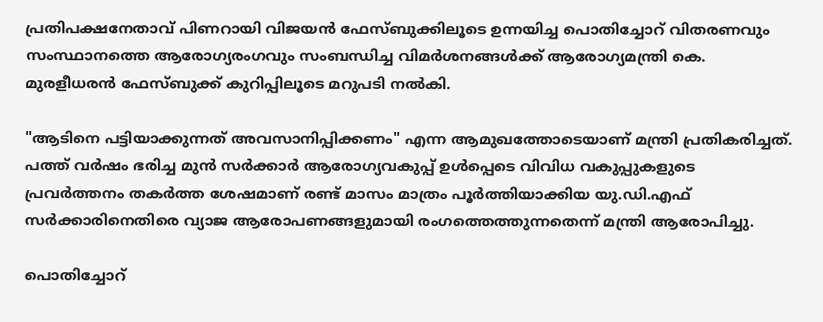പ്രതിപക്ഷനേതാവ് പിണറായി വിജയൻ ഫേസ്ബുക്കിലൂടെ ഉന്നയിച്ച പൊതിച്ചോറ് വിതരണവും സംസ്ഥാനത്തെ ആരോഗ്യരംഗവും സംബന്ധിച്ച വിമർശനങ്ങൾക്ക് ആരോഗ്യമന്ത്രി കെ. മുരളീധരൻ ഫേസ്ബുക്ക് കുറിപ്പിലൂടെ മറുപടി നൽകി.

"ആടിനെ പട്ടിയാക്കുന്നത് അവസാനിപ്പിക്കണം" എന്ന ആമുഖത്തോടെയാണ് മന്ത്രി പ്രതികരിച്ചത്. പത്ത് വർഷം ഭരിച്ച മുൻ സർക്കാർ ആരോഗ്യവകുപ്പ് ഉൾപ്പെടെ വിവിധ വകുപ്പുകളുടെ പ്രവർത്തനം തകർത്ത ശേഷമാണ് രണ്ട് മാസം മാത്രം പൂർത്തിയാക്കിയ യു.ഡി.എഫ് സർക്കാരിനെതിരെ വ്യാജ ആരോപണങ്ങളുമായി രംഗത്തെത്തുന്നതെന്ന് മന്ത്രി ആരോപിച്ചു.

പൊതിച്ചോറ്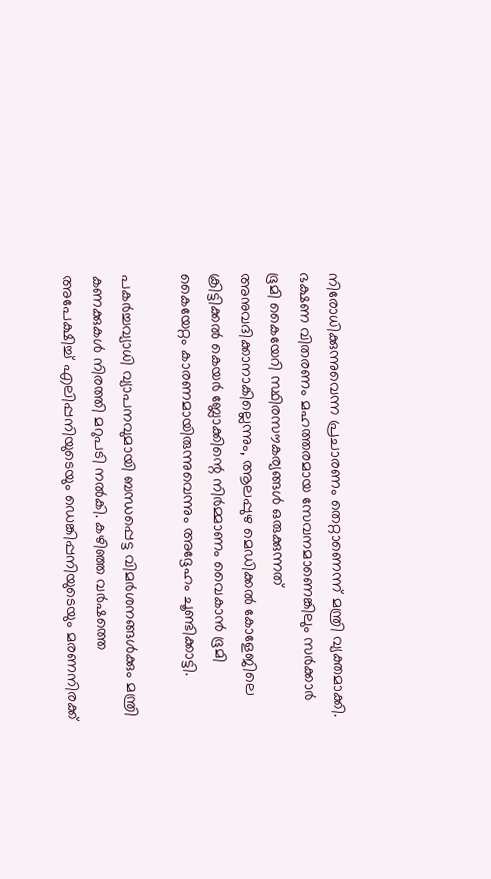നിരോധിക്കുന്നുവെന്ന പ്രചാരണം തെറ്റാണെന്ന് മന്ത്രി വ്യക്തമാക്കി. ഭക്ഷണ വിതരണം മഹത്തരമായ സേവനമാണെങ്കിലും സർക്കാർ ഭൂമി കൈയേറി സ്ഥിരസൗകര്യങ്ങൾ ഒരുക്കുന്നത് അനുവദിക്കാനാകില്ലെന്നും, ആലപ്പുഴ മെഡിക്കൽ കോളേജിലെ ക്രിട്ടിക്കൽ കെയർ ബ്ലോക്കിന്റെ നിർമ്മാണം വൈകാൻ ഭൂമി കൈയേറ്റം കാരണമായിരുന്നുവെന്നും അദ്ദേഹം ചൂണ്ടിക്കാട്ടി.

പകർച്ചവ്യാധി വ്യാപനവുമായി ബന്ധപ്പെട്ട വിമർശനങ്ങൾക്കും മന്ത്രി കണക്കുകൾ നിരത്തി മറുപടി നൽകി. കഴിഞ്ഞ വർഷത്തെ അപേക്ഷിച്ച് എലിപ്പനിയുടെയും ഡെങ്കിപ്പനിയുടെയും മരണനിരക്ക്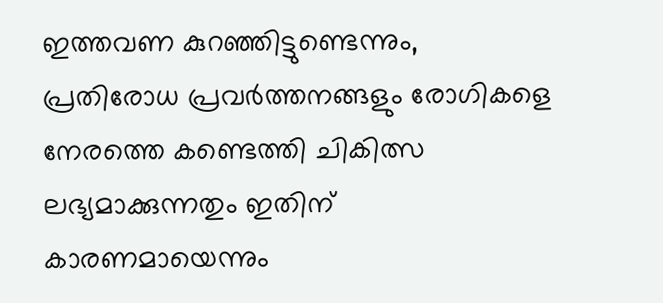ഇത്തവണ കുറഞ്ഞിട്ടുണ്ടെന്നും, പ്രതിരോധ പ്രവർത്തനങ്ങളും രോഗികളെ നേരത്തെ കണ്ടെത്തി ചികിത്സ ലഭ്യമാക്കുന്നതും ഇതിന് കാരണമായെന്നും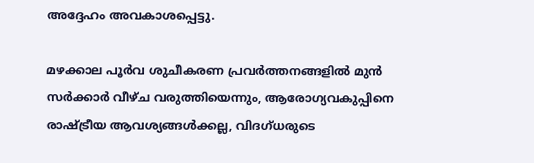അദ്ദേഹം അവകാശപ്പെട്ടു.

മഴക്കാല പൂർവ ശുചീകരണ പ്രവർത്തനങ്ങളിൽ മുൻ സർക്കാർ വീഴ്ച വരുത്തിയെന്നും, ആരോഗ്യവകുപ്പിനെ രാഷ്ട്രീയ ആവശ്യങ്ങൾക്കല്ല, വിദഗ്ധരുടെ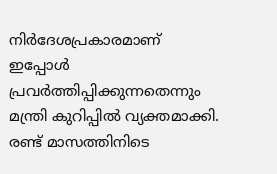നിർദേശപ്രകാരമാണ് ഇപ്പോൾ പ്രവർത്തിപ്പിക്കുന്നതെന്നും മന്ത്രി കുറിപ്പിൽ വ്യക്തമാക്കി. രണ്ട് മാസത്തിനിടെ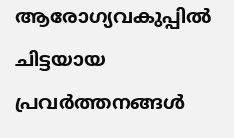ആരോഗ്യവകുപ്പിൽ ചിട്ടയായ പ്രവർത്തനങ്ങൾ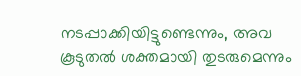നടപ്പാക്കിയിട്ടുണ്ടെന്നും, അവ കൂടുതൽ ശക്തമായി തുടരുമെന്നും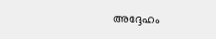അദ്ദേഹം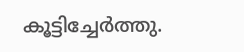കൂട്ടിച്ചേർത്തു.